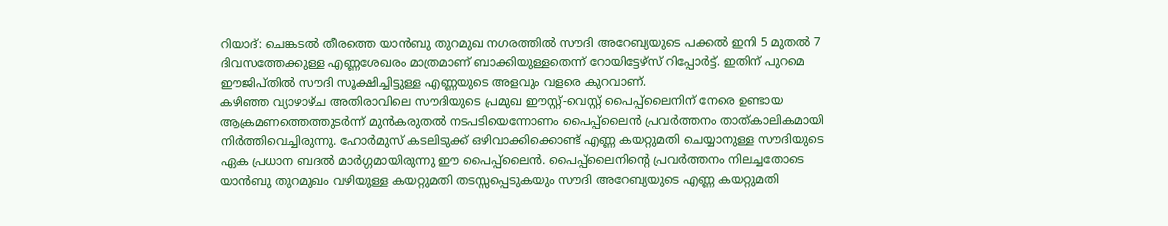റിയാദ്: ചെങ്കടൽ തീരത്തെ യാൻബു തുറമുഖ നഗരത്തിൽ സൗദി അറേബ്യയുടെ പക്കൽ ഇനി 5 മുതൽ 7 ദിവസത്തേക്കുള്ള എണ്ണശേഖരം മാത്രമാണ് ബാക്കിയുള്ളതെന്ന് റോയിട്ടേഴ്സ് റിപ്പോർട്ട്. ഇതിന് പുറമെ ഈജിപ്തിൽ സൗദി സൂക്ഷിച്ചിട്ടുള്ള എണ്ണയുടെ അളവും വളരെ കുറവാണ്.
കഴിഞ്ഞ വ്യാഴാഴ്ച അതിരാവിലെ സൗദിയുടെ പ്രമുഖ ഈസ്റ്റ്-വെസ്റ്റ് പൈപ്പ്ലൈനിന് നേരെ ഉണ്ടായ ആക്രമണത്തെത്തുടർന്ന് മുൻകരുതൽ നടപടിയെന്നോണം പൈപ്പ്ലൈൻ പ്രവർത്തനം താത്കാലികമായി നിർത്തിവെച്ചിരുന്നു. ഹോർമുസ് കടലിടുക്ക് ഒഴിവാക്കിക്കൊണ്ട് എണ്ണ കയറ്റുമതി ചെയ്യാനുള്ള സൗദിയുടെ ഏക പ്രധാന ബദൽ മാർഗ്ഗമായിരുന്നു ഈ പൈപ്പ്ലൈൻ. പൈപ്പ്ലൈനിന്റെ പ്രവർത്തനം നിലച്ചതോടെ യാൻബു തുറമുഖം വഴിയുള്ള കയറ്റുമതി തടസ്സപ്പെടുകയും സൗദി അറേബ്യയുടെ എണ്ണ കയറ്റുമതി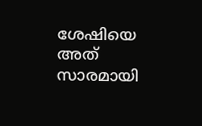ശേഷിയെ അത് സാരമായി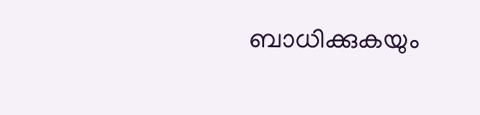ബാധിക്കുകയും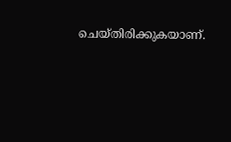ചെയ്തിരിക്കുകയാണ്.